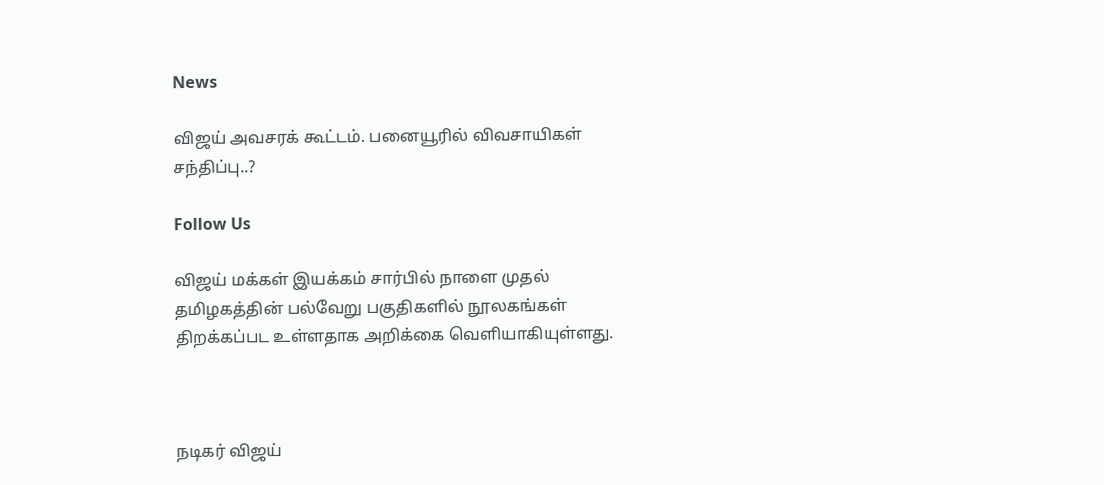News

விஜய் அவசரக் கூட்டம். பனையூரில் விவசாயிகள் சந்திப்பு..?

Follow Us

விஜய் மக்கள் இயக்கம் சார்பில் நாளை முதல் தமிழகத்தின் பல்வேறு பகுதிகளில் நூலகங்கள் திறக்கப்பட உள்ளதாக அறிக்கை வெளியாகியுள்ளது.



நடிகர் விஜய்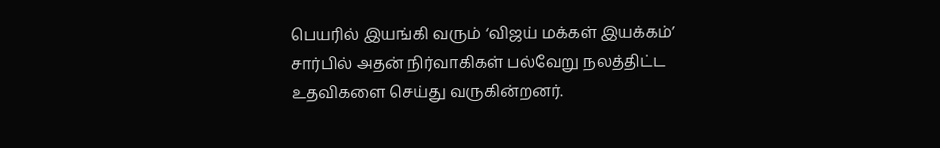பெயரில் இயங்கி வரும் ‘விஜய் மக்கள் இயக்கம்’ சார்பில் அதன் நிர்வாகிகள் பல்வேறு நலத்திட்ட உதவிகளை செய்து வருகின்றனர்.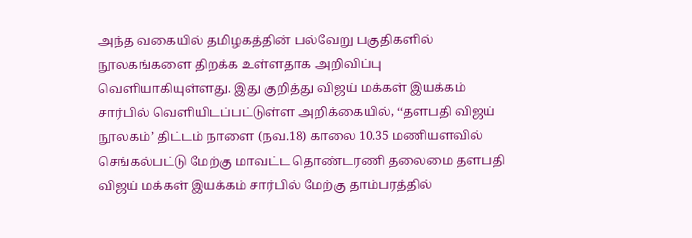அந்த வகையில் தமிழகத்தின் பல்வேறு பகுதிகளில் நூலகங்களை திறக்க உள்ளதாக அறிவிப்பு வெளியாகியுள்ளது. இது குறித்து விஜய் மக்கள் இயக்கம் சார்பில் வெளியிடப்பட்டுள்ள அறிக்கையில், ‘‘தளபதி விஜய் நூலகம்’ திட்டம் நாளை (நவ.18) காலை 10.35 மணியளவில் செங்கல்பட்டு மேற்கு மாவட்ட தொண்டரணி தலைமை தளபதி விஜய் மக்கள் இயக்கம் சார்பில் மேற்கு தாம்பரத்தில்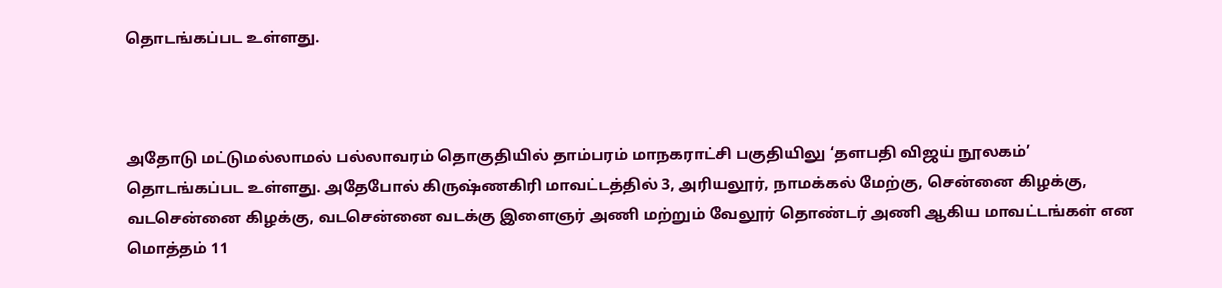தொடங்கப்பட உள்ளது.



அதோடு மட்டுமல்லாமல் பல்லாவரம் தொகுதியில் தாம்பரம் மாநகராட்சி பகுதியிலு ‘தளபதி விஜய் நூலகம்’ தொடங்கப்பட உள்ளது. அதேபோல் கிருஷ்ணகிரி மாவட்டத்தில் 3, அரியலூர், நாமக்கல் மேற்கு, சென்னை கிழக்கு, வடசென்னை கிழக்கு, வடசென்னை வடக்கு இளைஞர் அணி மற்றும் வேலூர் தொண்டர் அணி ஆகிய மாவட்டங்கள் என மொத்தம் 11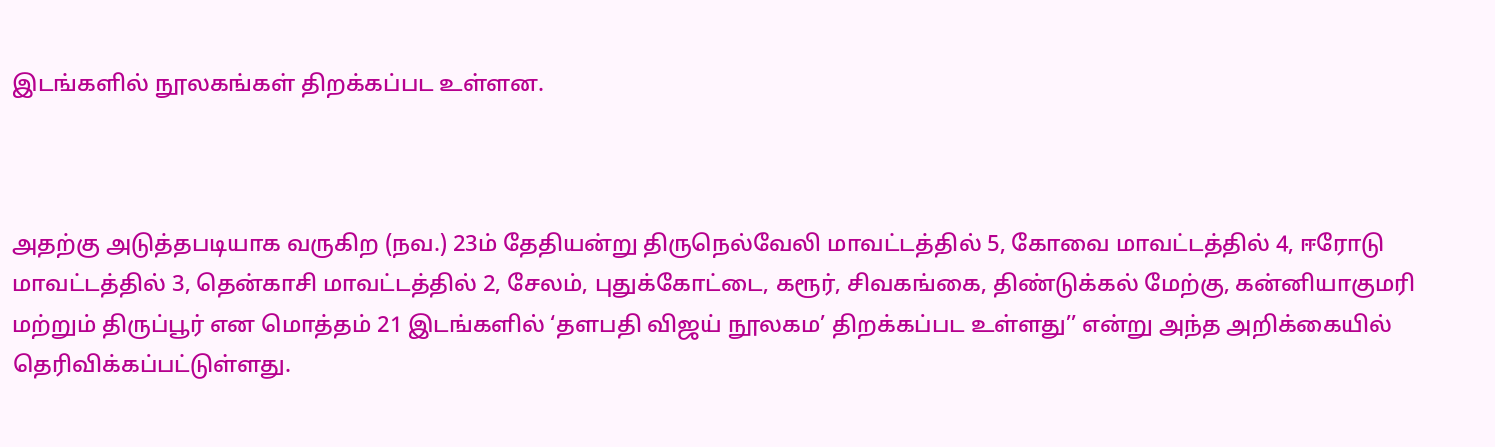இடங்களில் நூலகங்கள் திறக்கப்பட உள்ளன.



அதற்கு அடுத்தபடியாக வருகிற (நவ.) 23ம் தேதியன்று திருநெல்வேலி மாவட்டத்தில் 5, கோவை மாவட்டத்தில் 4, ஈரோடு மாவட்டத்தில் 3, தென்காசி மாவட்டத்தில் 2, சேலம், புதுக்கோட்டை, கரூர், சிவகங்கை, திண்டுக்கல் மேற்கு, கன்னியாகுமரி மற்றும் திருப்பூர் என மொத்தம் 21 இடங்களில் ‘தளபதி விஜய் நூலகம’ திறக்கப்பட உள்ளது’’ என்று அந்த அறிக்கையில் தெரிவிக்கப்பட்டுள்ளது.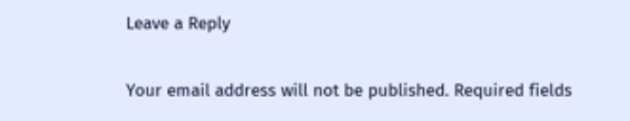Leave a Reply

Your email address will not be published. Required fields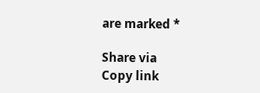are marked *

Share via
Copy link